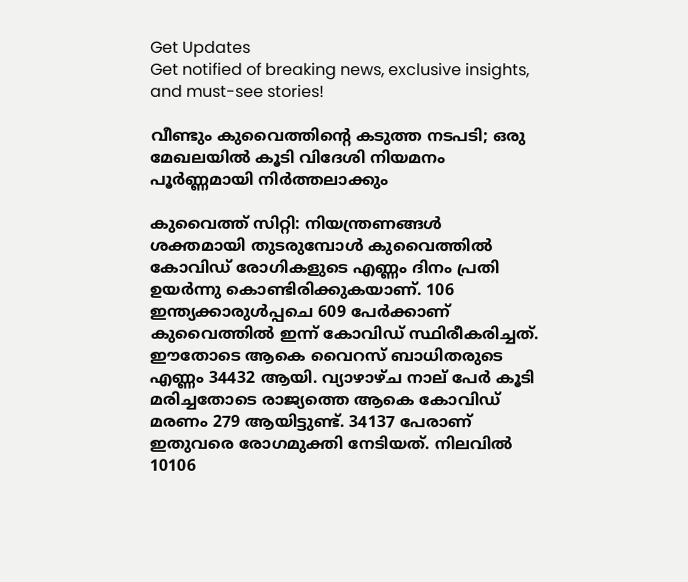Get Updates
Get notified of breaking news, exclusive insights, and must-see stories!

വീണ്ടും കുവൈത്തിന്‍റെ കടുത്ത നടപടി; ഒരു മേഖലയില്‍ കൂടി വിദേശി നിയമനം പൂര്‍ണ്ണമായി നിര്‍ത്തലാക്കും

കുവൈത്ത് സിറ്റി: നിയന്ത്രണങ്ങള്‍ ശക്തമായി തുടരുമ്പോള്‍ കുവൈത്തില്‍ കോവിഡ് രോഗികളുടെ എണ്ണം ദിനം പ്രതി ഉയര്‍ന്നു കൊണ്ടിരിക്കുകയാണ്. 106 ഇന്ത്യക്കാരുള്‍പ്പചെ 609 പേര്‍ക്കാണ് കുവൈത്തില്‍ ഇന്ന് കോവിഡ് സ്ഥിരീകരിച്ചത്. ഈതോടെ ആകെ വൈറസ് ബാധിതരുടെ എണ്ണം 34432 ആയി. വ്യാഴാഴ്ച നാല് പേര്‍ കൂടി മരിച്ചതോടെ രാജ്യത്തെ ആകെ കോവിഡ് മരണം 279 ആയിട്ടുണ്ട്. 34137 പേരാണ് ഇതുവരെ രോഗമുക്തി നേടിയത്. നിലവില്‍ 10106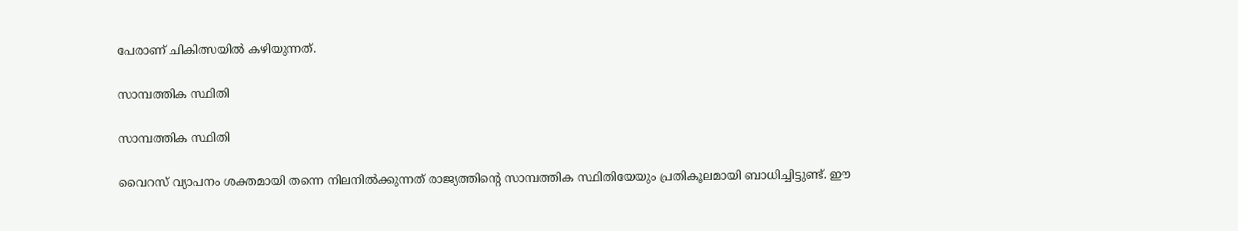പേരാണ് ചികിത്സയില്‍ കഴിയുന്നത്.

സാമ്പത്തിക സ്ഥിതി

സാമ്പത്തിക സ്ഥിതി

വൈറസ് വ്യാപനം ശക്തമായി തന്നെ നിലനില്‍ക്കുന്നത് രാജ്യത്തിന്‍റെ സാമ്പത്തിക സ്ഥിതിയേയും പ്രതികൂലമായി ബാധിച്ചിട്ടുണ്ട്. ഈ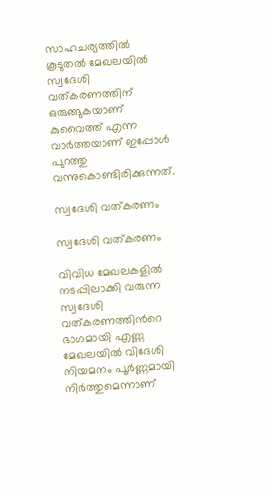സാഹചര്യത്തില്‍ കൂടുതല്‍ മേഖലയില്‍ സ്വദേശി വത്കരണത്തിന് ഒരുങ്ങുകയാണ് കുവൈത്ത് എന്ന വാര്‍ത്തയാണ് ഇപ്പോള്‍ പുറത്തു വന്നുകൊണ്ടിരിക്കുന്നത്.

സ്വദേശി വത്കരണം

സ്വദേശി വത്കരണം

വിവിധ മേഖലകളില്‍ നടപ്പിലാക്കി വരുന്ന സ്വദേശി വത്കരണത്തിന്‍റെ ഭാഗമായി എണ്ണ മേഖലയില്‍ വിദേശി നിയമനം പൂര്‍ണ്ണമായി നിര്‍ത്തുമെന്നാണ്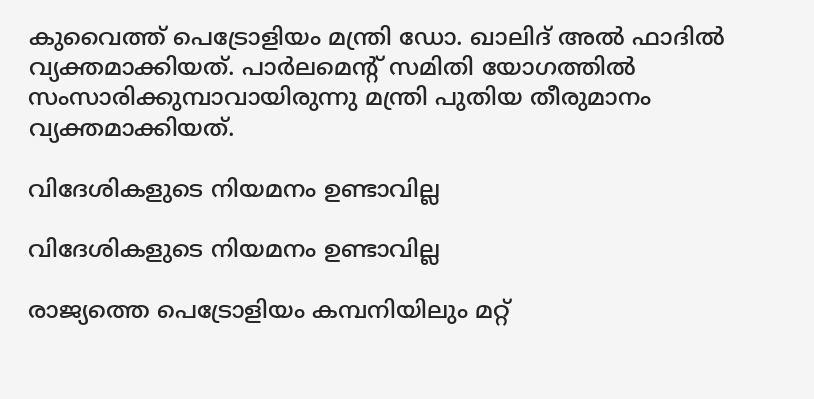കുവൈത്ത് പെട്രോളിയം മന്ത്രി ഡോ. ഖാലിദ് അല്‍ ഫാദില്‍ വ്യക്തമാക്കിയത്. പാര്‍ലമെന്‍റ് സമിതി യോഗത്തില്‍ സംസാരിക്കുമ്പാവായിരുന്നു മന്ത്രി പുതിയ തീരുമാനം വ്യക്തമാക്കിയത്.

വിദേശികളുടെ നിയമനം ഉണ്ടാവില്ല

വിദേശികളുടെ നിയമനം ഉണ്ടാവില്ല

രാജ്യത്തെ പെട്രോളിയം കമ്പനിയിലും മറ്റ്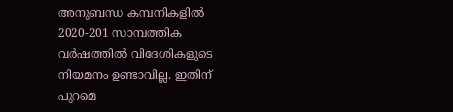അനുബന്ധ കമ്പനികളില്‍ 2020-201 സാമ്പത്തിക വര്‍ഷത്തില്‍ വിദേശികളുടെ നിയമനം ഉണ്ടാവില്ല. ഇതിന് പുറമെ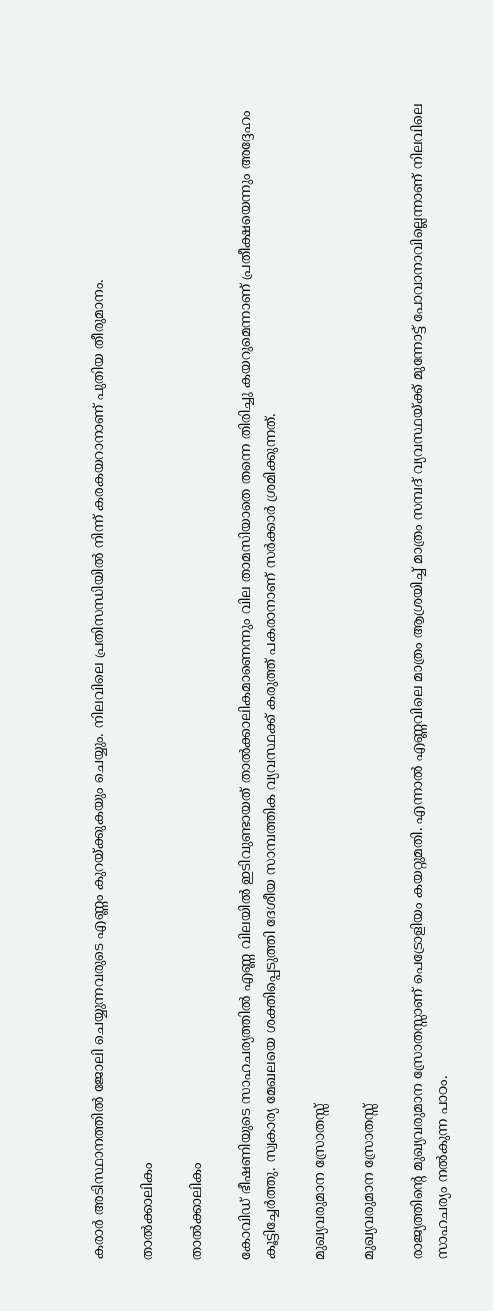കരാര്‍ അടിസ്ഥാനത്തില്‍ ജോലി ചെയ്യുന്നവരുടെ എണ്ണം കുറയ്ക്കുകയും ചെയ്യും. നിലവിലെ പ്രതിസന്ധിയില്‍ നിന്ന് കരകയറാനാണ് പുതിയ തീരുമാനം.

താല്‍ക്കാലികം

താല്‍ക്കാലികം

കോവിഡ് ഭീഷണിയുടെ സാഹചര്യത്തില്‍ എണ്ണ വിലയില്‍ ഇടിവുണ്ടായത് താല്‍ക്കാലികമാണെന്നും വില താമസിയാതെ തന്നെ തിരിച്ചു കയറുമെന്നാണ് പ്രതീക്ഷയെന്നും അദ്ദേഹം കൂട്ടിച്ചേര്‍ത്തു. സ്വകാര്യ മേഖലയെ ശക്തിപ്പെടുത്തി ദേശീയ സാമ്പത്തിക വ്യവസ്ഥക്ക് കരുത്ത് പകരാനാണ് സര്‍ക്കാര്‍ ശ്രമിക്കുന്നത്.

മുഖ്യവരുമാന സ്രോതസ്സ്

മുഖ്യവരുമാന സ്രോതസ്സ്

രാജ്യത്തിന്‍റെ മുഖ്യവരുമാന സ്രോതസ്സാണ് പെട്രോളിയം കയറ്റുമതി. എന്നാല്‍ എണ്ണവിലെ മാത്രം ആശ്രയിച്ച് മാത്രം സമ്പദ് വ്യവസ്ഥയ്ക്ക് മുന്നോട്ട് പോവാനാവില്ലെന്നാണ് നിലവിലെ സാഹചര്യം നല്‍കുന്ന പാഠം.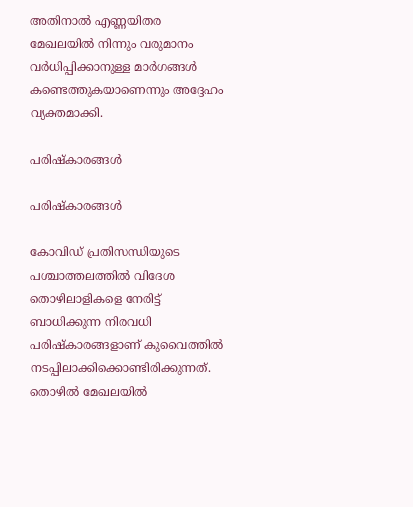അതിനാല്‍ എണ്ണയിതര മേഖലയില്‍ നിന്നും വരുമാനം വര്‍ധിപ്പിക്കാനുള്ള മാര്‍ഗങ്ങള്‍ കണ്ടെത്തുകയാണെന്നും അദ്ദേഹം വ്യക്തമാക്കി.

പരിഷ്കാരങ്ങള്‍

പരിഷ്കാരങ്ങള്‍

കോവിഡ് പ്രതിസന്ധിയുടെ പശ്ചാത്തലത്തില്‍ വിദേശ തൊഴിലാളികളെ നേരിട്ട് ബാധിക്കുന്ന നിരവധി പരിഷ്കാരങ്ങളാണ് കുവൈത്തില്‍ നടപ്പിലാക്കിക്കൊണ്ടിരിക്കുന്നത്. തൊഴില്‍ മേഖലയില്‍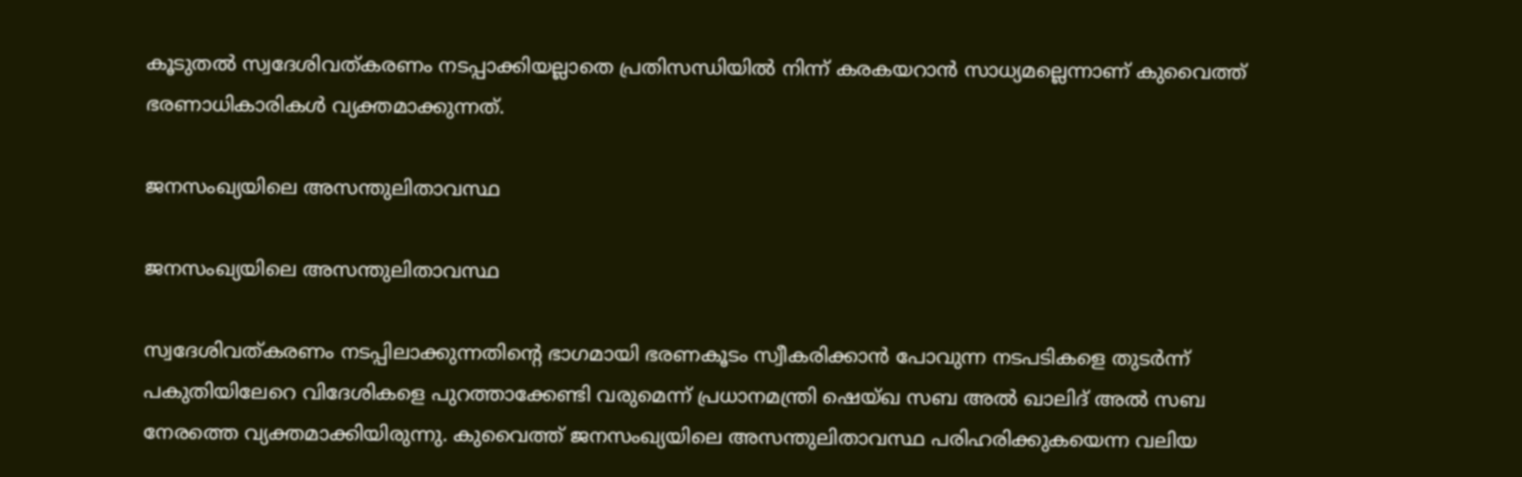കൂടുതല്‍ സ്വദേശിവത്കരണം നടപ്പാക്കിയല്ലാതെ പ്രതിസന്ധിയില്‍ നിന്ന് കരകയറാന്‍ സാധ്യമല്ലെന്നാണ് കുവൈത്ത് ഭരണാധികാരികള്‍ വ്യക്തമാക്കുന്നത്.

ജനസംഖ്യയിലെ അസന്തുലിതാവസ്ഥ

ജനസംഖ്യയിലെ അസന്തുലിതാവസ്ഥ

സ്വദേശിവത്കരണം നടപ്പിലാക്കുന്നതിന്‍റെ ഭാഗമായി ഭരണകൂടം സ്വീകരിക്കാന്‍ പോവുന്ന നടപടികളെ തുടര്‍ന്ന് പകുതിയിലേറെ വിദേശികളെ പുറത്താക്കേണ്ടി വരുമെന്ന് പ്രധാനമന്ത്രി ഷെയ്ഖ സബ അല്‍ ഖാലിദ് അല്‍ സബ നേരത്തെ വ്യക്തമാക്കിയിരുന്നു. കുവൈത്ത് ജനസംഖ്യയിലെ അസന്തുലിതാവസ്ഥ പരിഹരിക്കുകയെന്ന വലിയ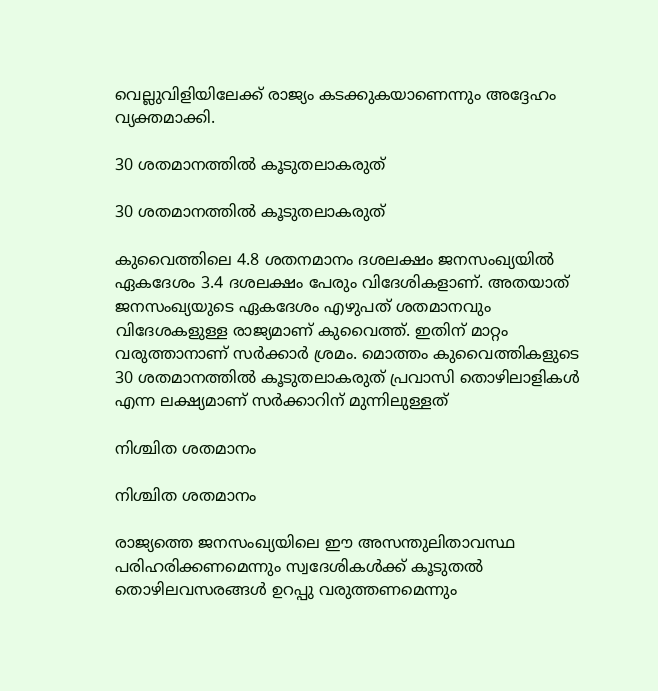വെല്ലുവിളിയിലേക്ക് രാജ്യം കടക്കുകയാണെന്നും അദ്ദേഹം വ്യക്തമാക്കി.

30 ശതമാനത്തില്‍ കൂടുതലാകരുത്

30 ശതമാനത്തില്‍ കൂടുതലാകരുത്

കുവൈത്തിലെ 4.8 ശതനമാനം ദശലക്ഷം ജനസംഖ്യയില്‍ ഏകദേശം 3.4 ദശലക്ഷം പേരും വിദേശികളാണ്. അതയാത് ജനസംഖ്യയുടെ ഏകദേശം എഴുപത് ശതമാനവും വിദേശകളുള്ള രാജ്യമാണ് കുവൈത്ത്. ഇതിന് മാറ്റം വരുത്താനാണ് സര്‍ക്കാര്‍ ശ്രമം. മൊത്തം കുവൈത്തികളുടെ 30 ശതമാനത്തില്‍ കൂടുതലാകരുത് പ്രവാസി തൊഴിലാളികള്‍ എന്ന ലക്ഷ്യമാണ് സര്‍ക്കാറിന് മുന്നിലുള്ളത്

നിശ്ചിത ശതമാനം

നിശ്ചിത ശതമാനം

രാജ്യത്തെ ജനസംഖ്യയിലെ ഈ അസന്തുലിതാവസ്ഥ പരിഹരിക്കണമെന്നും സ്വദേശികള്‍ക്ക് കൂടുതല്‍ തൊഴിലവസരങ്ങള്‍ ഉറപ്പു വരുത്തണമെന്നും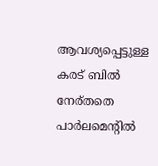ആവശ്യപ്പെട്ടുള്ള കരട് ബില്‍ നേര്തതെ പാര്‍ലമെന്‍റില്‍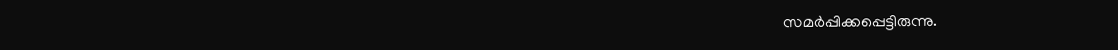സമര്‍പ്പിക്കപ്പെട്ടിരുന്നു.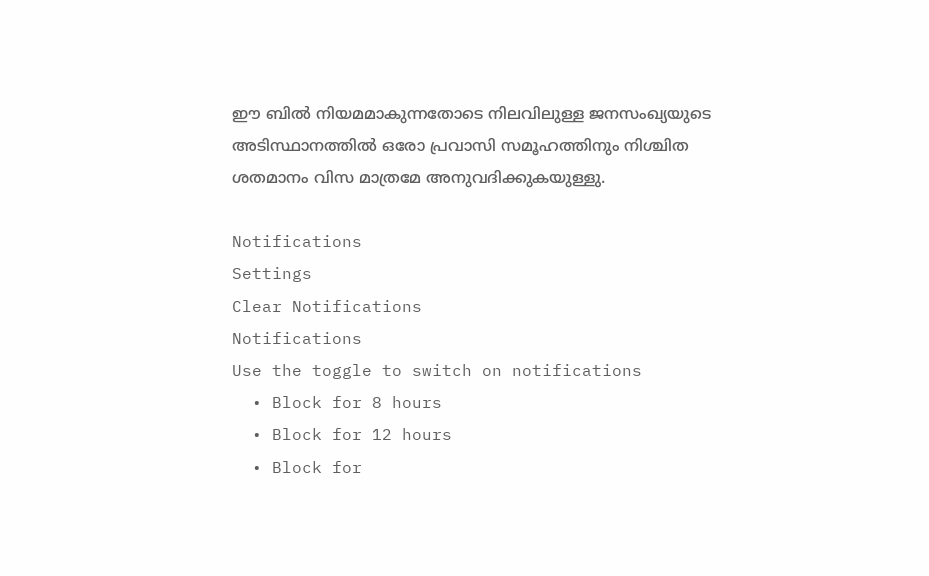ഈ ബില്‍ നിയമമാകുന്നതോടെ നിലവിലുള്ള ജനസംഖ്യയുടെ അടിസ്ഥാനത്തില്‍ ഒരോ പ്രവാസി സമൂഹത്തിനും നിശ്ചിത ശതമാനം വിസ മാത്രമേ അനുവദിക്കുകയുള്ളു.

Notifications
Settings
Clear Notifications
Notifications
Use the toggle to switch on notifications
  • Block for 8 hours
  • Block for 12 hours
  • Block for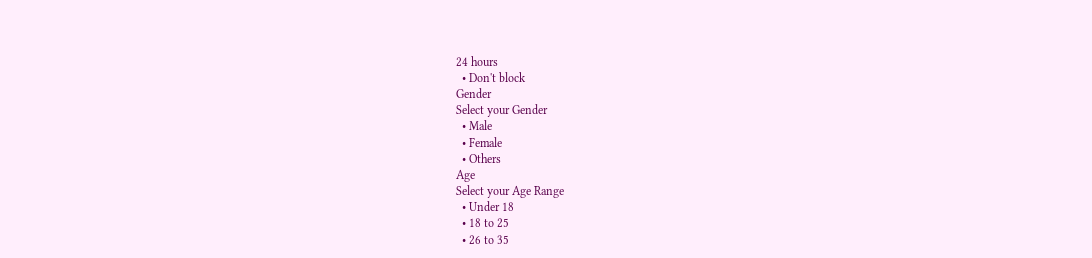24 hours
  • Don't block
Gender
Select your Gender
  • Male
  • Female
  • Others
Age
Select your Age Range
  • Under 18
  • 18 to 25
  • 26 to 35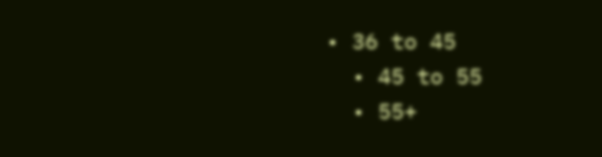• 36 to 45
  • 45 to 55
  • 55+